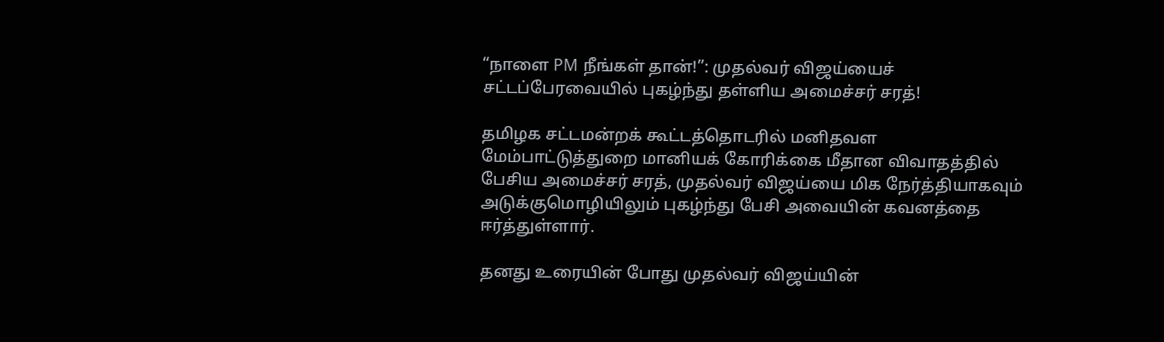“நாளை PM நீங்கள் தான்!”: முதல்வர் விஜய்யைச் சட்டப்பேரவையில் புகழ்ந்து தள்ளிய அமைச்சர் சரத்!

தமிழக சட்டமன்றக் கூட்டத்தொடரில் மனிதவள மேம்பாட்டுத்துறை மானியக் கோரிக்கை மீதான விவாதத்தில் பேசிய அமைச்சர் சரத், முதல்வர் விஜய்யை மிக நேர்த்தியாகவும் அடுக்குமொழியிலும் புகழ்ந்து பேசி அவையின் கவனத்தை ஈர்த்துள்ளார்.

தனது உரையின் போது முதல்வர் விஜய்யின்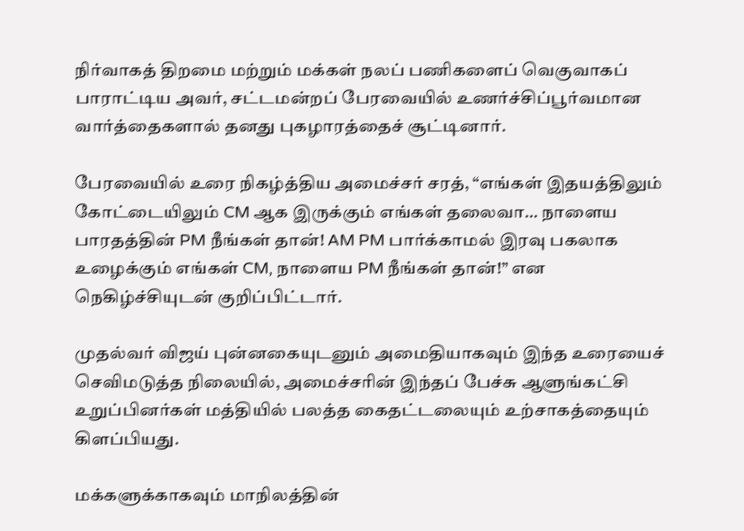நிர்வாகத் திறமை மற்றும் மக்கள் நலப் பணிகளைப் வெகுவாகப் பாராட்டிய அவர், சட்டமன்றப் பேரவையில் உணர்ச்சிப்பூர்வமான வார்த்தைகளால் தனது புகழாரத்தைச் சூட்டினார்.

பேரவையில் உரை நிகழ்த்திய அமைச்சர் சரத், “எங்கள் இதயத்திலும் கோட்டையிலும் CM ஆக இருக்கும் எங்கள் தலைவா… நாளைய பாரதத்தின் PM நீங்கள் தான்! AM PM பார்க்காமல் இரவு பகலாக உழைக்கும் எங்கள் CM, நாளைய PM நீங்கள் தான்!” என நெகிழ்ச்சியுடன் குறிப்பிட்டார்.

முதல்வர் விஜய் புன்னகையுடனும் அமைதியாகவும் இந்த உரையைச் செவிமடுத்த நிலையில், அமைச்சரின் இந்தப் பேச்சு ஆளுங்கட்சி உறுப்பினர்கள் மத்தியில் பலத்த கைதட்டலையும் உற்சாகத்தையும் கிளப்பியது.

மக்களுக்காகவும் மாநிலத்தின்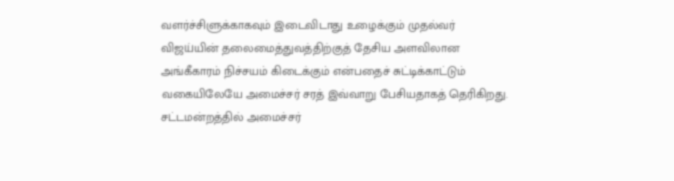வளர்ச்சிளுக்காகவும் இடைவிடாது உழைக்கும் முதல்வர் விஜய்யின் தலைமைத்துவத்திற்குத் தேசிய அளவிலான அங்கீகாரம் நிச்சயம் கிடைக்கும் என்பதைச் சுட்டிக்காட்டும் வகையிலேயே அமைச்சர் சரத் இவ்வாறு பேசியதாகத் தெரிகிறது. சட்டமன்றத்தில் அமைச்சர்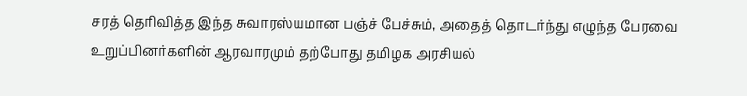சரத் தெரிவித்த இந்த சுவாரஸ்யமான பஞ்ச் பேச்சும், அதைத் தொடர்ந்து எழுந்த பேரவை உறுப்பினர்களின் ஆரவாரமும் தற்போது தமிழக அரசியல்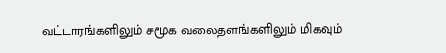வட்டாரங்களிலும் சமூக வலைதளங்களிலும் மிகவும்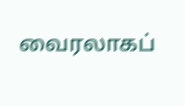வைரலாகப்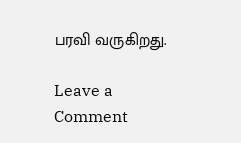பரவி வருகிறது.

Leave a Comment